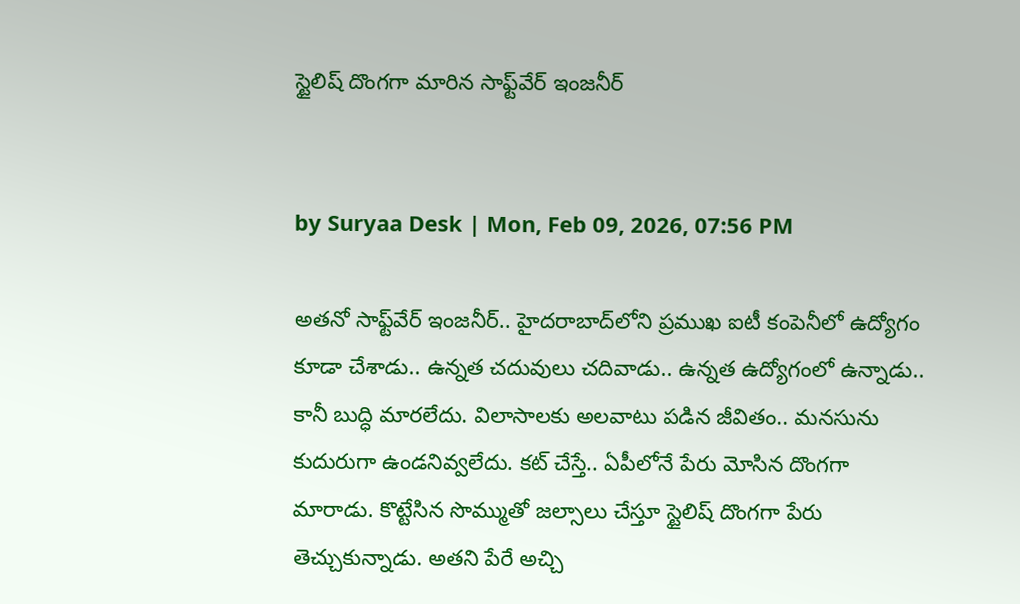స్టైలిష్ దొంగగా మారిన సాఫ్ట్‌వేర్ ఇంజనీర్


by Suryaa Desk | Mon, Feb 09, 2026, 07:56 PM

అతనో సాఫ్ట్‌వేర్ ఇంజనీర్.. హైదరాబాద్‍‌లోని ప్రముఖ ఐటీ కంపెనీలో ఉద్యోగం కూడా చేశాడు.. ఉన్నత చదువులు చదివాడు.. ఉన్నత ఉద్యోగంలో ఉన్నాడు.. కానీ బుద్ధి మారలేదు. విలాసాలకు అలవాటు పడిన జీవితం.. మనసును కుదురుగా ఉండనివ్వలేదు. కట్ చేస్తే.. ఏపీలోనే పేరు మోసిన దొంగగా మారాడు. కొట్టేసిన సొమ్ముతో జల్సాలు చేస్తూ స్టైలిష్ దొంగగా పేరు తెచ్చుకున్నాడు. అతని పేరే అచ్చి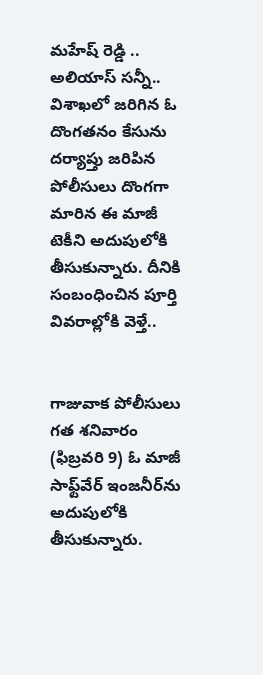మహేష్ రెడ్డి .. అలియాస్ సన్నీ.. విశాఖలో జరిగిన ఓ దొంగతనం కేసును దర్యాప్తు జరిపిన పోలీసులు దొంగగా మారిన ఈ మాజీ టెకీని అదుపులోకి తీసుకున్నారు. దీనికి సంబంధించిన పూర్తి వివరాల్లోకి వెళ్తే..


గాజువాక పోలీసులు గత శనివారం (ఫిబ్రవరి 9) ఓ మాజీ సాఫ్ట్‌వేర్ ఇంజనీర్‌ను అదుపులోకి తీసుకున్నారు.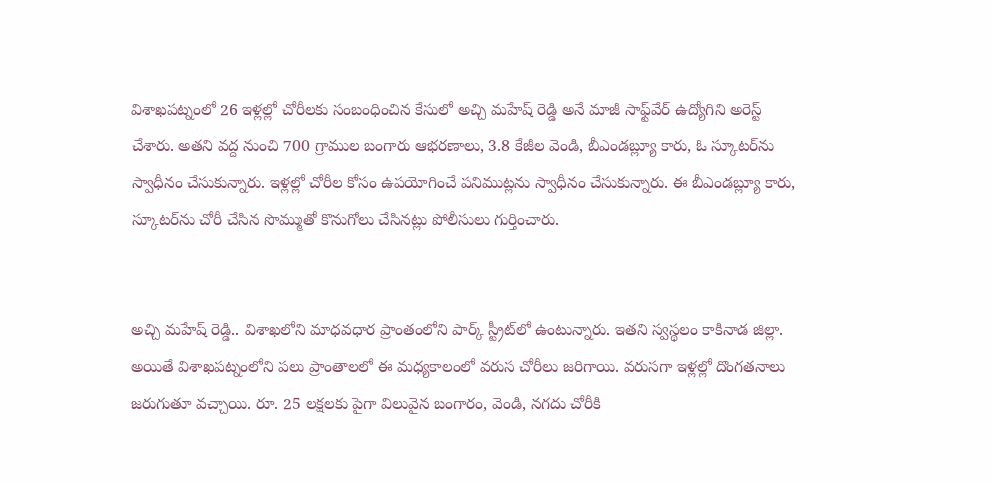విశాఖపట్నంలో 26 ఇళ్లల్లో చోరీలకు సంబంధించిన కేసులో అచ్చి మహేష్ రెడ్డి అనే మాజీ సాఫ్ట్‌‍వేర్ ఉద్యోగిని అరెస్ట్ చేశారు. అతని వద్ద నుంచి 700 గ్రాముల బంగారు ఆభరణాలు, 3.8 కేజీల వెండి, బీఎండబ్ల్యూ కారు, ఓ స్కూటర్‌ను స్వాధీనం చేసుకున్నారు. ఇళ్లల్లో చోరీల కోసం ఉపయోగించే పనిముట్లను స్వాధీనం చేసుకున్నారు. ఈ బీఎండబ్ల్యూ కారు, స్కూటర్‌ను చోరీ చేసిన సొమ్ముతో కొనుగోలు చేసినట్లు పోలీసులు గుర్తించారు.


అచ్చి మహేష్ రెడ్డి.. విశాఖలోని మాధవధార ప్రాంతంలోని పార్క్ స్ట్రీట్‌లో ఉంటున్నారు. ఇతని స్వస్థలం కాకినాడ జిల్లా. అయితే విశాఖపట్నంలోని పలు ప్రాంతాలలో ఈ మధ్యకాలంలో వరుస చోరీలు జరిగాయి. వరుసగా ఇళ్లల్లో దొంగతనాలు జరుగుతూ వచ్చాయి. రూ. 25 లక్షలకు పైగా విలువైన బంగారం, వెండి, నగదు చోరీకి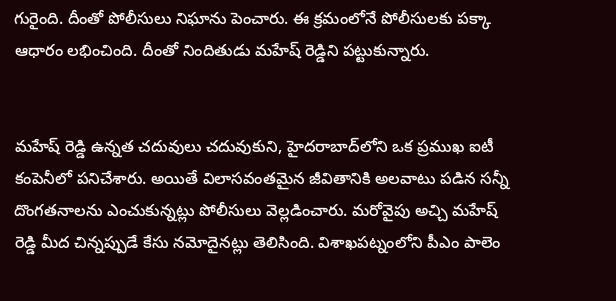గురైంది. దీంతో పోలీసులు నిఘాను పెంచారు. ఈ క్రమంలోనే పోలీసులకు పక్కా ఆధారం లభించింది. దీంతో నిందితుడు మహేష్ రెడ్డిని పట్టుకున్నారు.


మహేష్ రెడ్డి ఉన్నత చదువులు చదువుకుని, హైదరాబాద్‌లోని ఒక ప్రముఖ ఐటీ కంపెనీలో పనిచేశారు. అయితే విలాసవంతమైన జీవితానికి అలవాటు పడిన సన్నీ దొంగతనాలను ఎంచుకున్నట్లు పోలీసులు వెల్లడించారు. మరోవైపు అచ్చి మహేష్ రెడ్డి మీద చిన్నప్పుడే కేసు నమోదైనట్లు తెలిసింది. విశాఖపట్నంలోని పీఎం పాలెం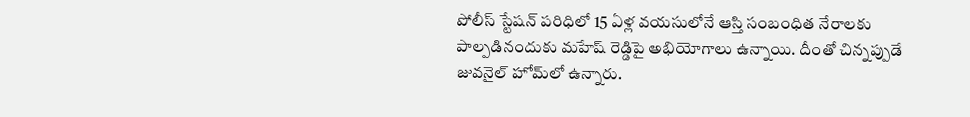పోలీస్ స్టేషన్ పరిధిలో 15 ఏళ్ల వయసులోనే ఆస్తి సంబంధిత నేరాలకు పాల్పడినందుకు మహేష్ రెడ్డిపై అభియోగాలు ఉన్నాయి. దీంతో చిన్నప్పుడే జువనైల్ హోమ్‌లో ఉన్నారు.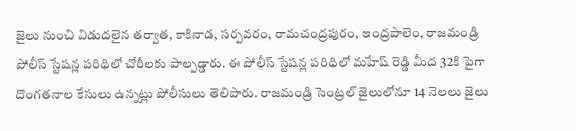జైలు నుంచి విడుదలైన తర్వాత, కాకినాడ, సర్పవరం, రామచంద్రపురం, ఇంద్రపాలెం, రాజమండ్రి పోలీస్ స్టేషన్ల పరిధిలో చోరీలకు పాల్పడ్డారు. ఈ పోలీస్ స్టేషన్ల పరిధిలో మహేష్ రెడ్డి మీద 32కి పైగా దొంగతనాల కేసులు ఉన్నట్లు పోలీసులు తెలిపారు. రాజమండ్రి సెంట్రల్ జైలులోనూ 14 నెలలు జైలు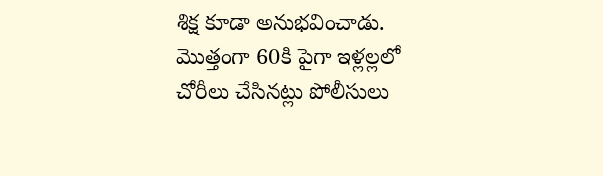శిక్ష కూడా అనుభవించాడు. మొత్తంగా 60కి పైగా ఇళ్లల్లలో చోరీలు చేసినట్లు పోలీసులు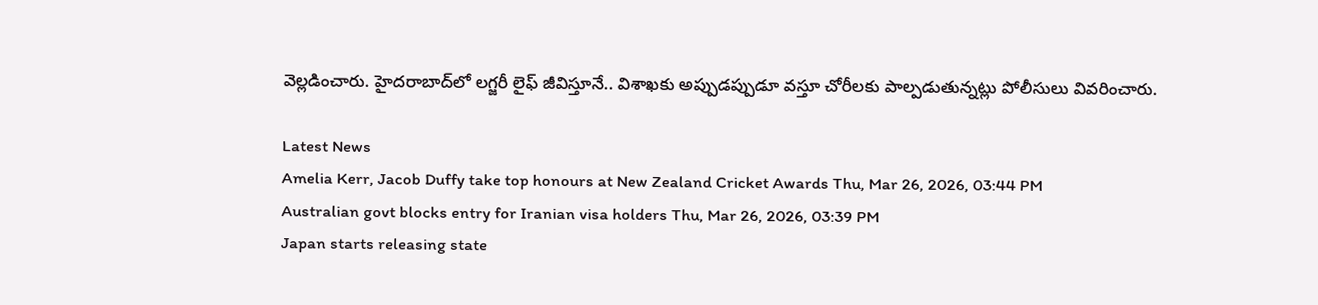వెల్లడించారు. హైదరాబాద్‌లో లగ్జరీ లైఫ్ జీవిస్తూనే.. విశాఖకు అప్పుడప్పుడూ వస్తూ చోరీలకు పాల్పడుతున్నట్లు పోలీసులు వివరించారు.

Latest News
Amelia Kerr, Jacob Duffy take top honours at New Zealand Cricket Awards Thu, Mar 26, 2026, 03:44 PM
Australian govt blocks entry for Iranian visa holders Thu, Mar 26, 2026, 03:39 PM
Japan starts releasing state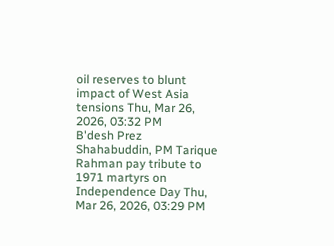oil reserves to blunt impact of West Asia tensions Thu, Mar 26, 2026, 03:32 PM
B'desh Prez Shahabuddin, PM Tarique Rahman pay tribute to 1971 martyrs on Independence Day Thu, Mar 26, 2026, 03:29 PM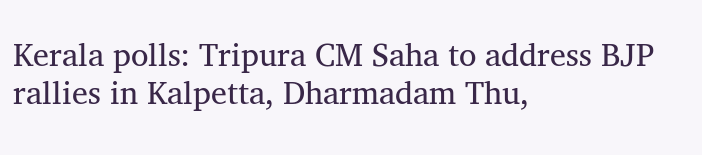Kerala polls: Tripura CM Saha to address BJP rallies in Kalpetta, Dharmadam Thu,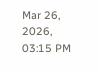Mar 26, 2026, 03:15 PM